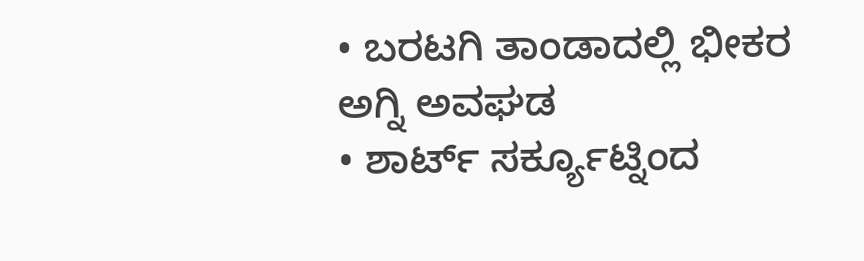• ಬರಟಗಿ ತಾಂಡಾದಲ್ಲಿ ಭೀಕರ ಅಗ್ನಿ ಅವಘಡ
• ಶಾರ್ಟ್ ಸರ್ಕ್ಯೂಟ್ನಿಂದ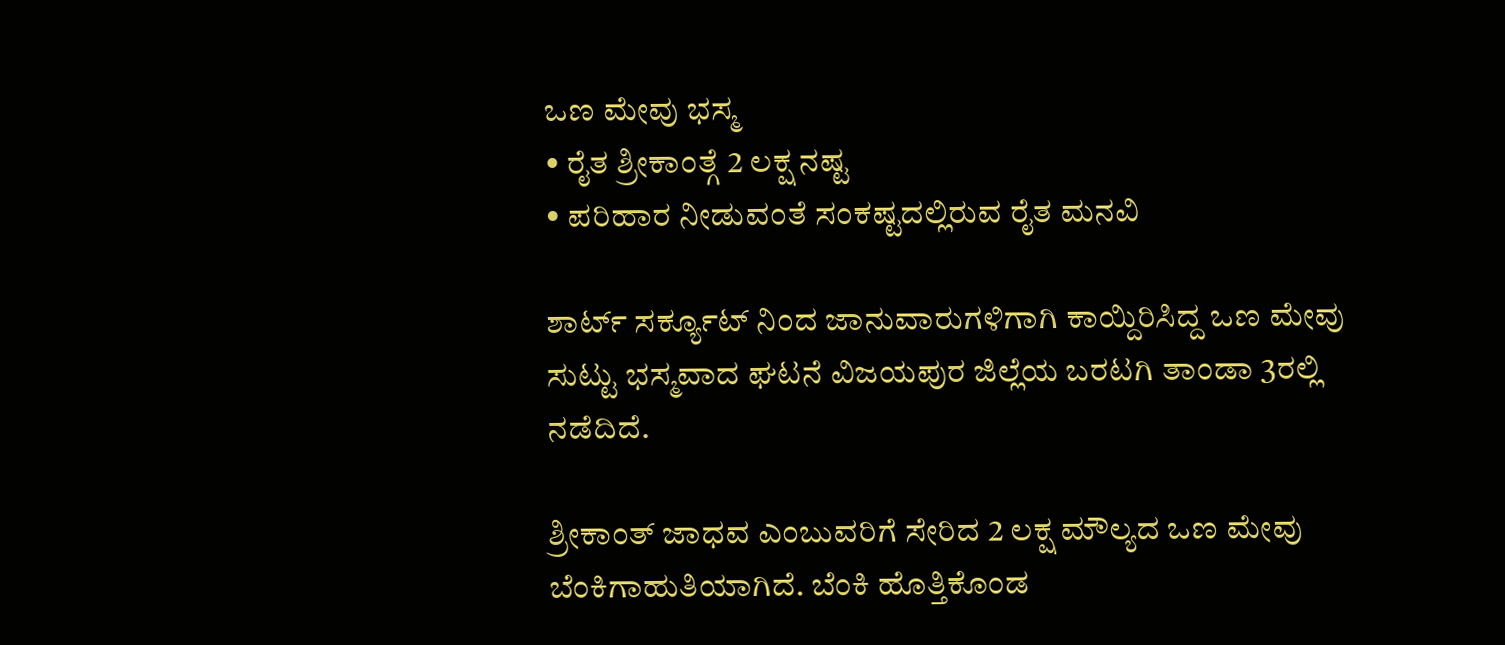ಒಣ ಮೇವು ಭಸ್ಮ
• ರೈತ ಶ್ರೀಕಾಂತ್ಗೆ 2 ಲಕ್ಷ ನಷ್ಟ
• ಪರಿಹಾರ ನೀಡುವಂತೆ ಸಂಕಷ್ಟದಲ್ಲಿರುವ ರೈತ ಮನವಿ

ಶಾರ್ಟ್ ಸರ್ಕ್ಯೂಟ್ ನಿಂದ ಜಾನುವಾರುಗಳಿಗಾಗಿ ಕಾಯ್ದಿರಿಸಿದ್ದ ಒಣ ಮೇವು ಸುಟ್ಟು ಭಸ್ಮವಾದ ಘಟನೆ ವಿಜಯಪುರ ಜಿಲ್ಲೆಯ ಬರಟಗಿ ತಾಂಡಾ 3ರಲ್ಲಿ ನಡೆದಿದೆ.

ಶ್ರೀಕಾಂತ್ ಜಾಧವ ಎಂಬುವರಿಗೆ ಸೇರಿದ 2 ಲಕ್ಷ ಮೌಲ್ಯದ ಒಣ ಮೇವು ಬೆಂಕಿಗಾಹುತಿಯಾಗಿದೆ. ಬೆಂಕಿ ಹೊತ್ತಿಕೊಂಡ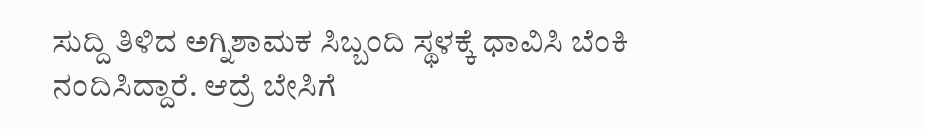ಸುದ್ದಿ ತಿಳಿದ ಅಗ್ನಿಶಾಮಕ ಸಿಬ್ಬಂದಿ ಸ್ಥಳಕ್ಕೆ ಧಾವಿಸಿ ಬೆಂಕಿ ನಂದಿಸಿದ್ದಾರೆ. ಆದ್ರೆ ಬೇಸಿಗೆ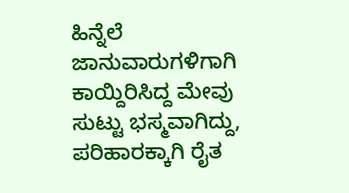ಹಿನ್ನೆಲೆ ಜಾನುವಾರುಗಳಿಗಾಗಿ ಕಾಯ್ದಿರಿಸಿದ್ದ ಮೇವು ಸುಟ್ಟು ಭಸ್ಮವಾಗಿದ್ದು, ಪರಿಹಾರಕ್ಕಾಗಿ ರೈತ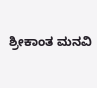ಶ್ರೀಕಾಂತ ಮನವಿ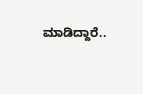ಮಾಡಿದ್ದಾರೆ..